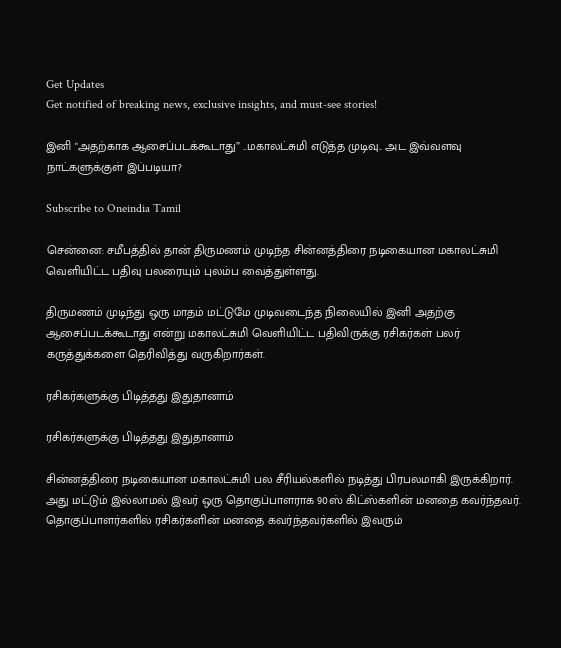Get Updates
Get notified of breaking news, exclusive insights, and must-see stories!

இனி "அதற்காக ஆசைப்படக்கூடாது” ..மகாலட்சுமி எடுத்த முடிவு.. அட இவ்வளவு நாட்களுக்குள் இப்படியா?

Subscribe to Oneindia Tamil

சென்னை: சமீபத்தில் தான் திருமணம் முடிந்த சின்னத்திரை நடிகையான மகாலட்சுமி வெளியிட்ட பதிவு பலரையும் புலம்ப வைத்துள்ளது.

திருமணம் முடிந்து ஒரு மாதம் மட்டுமே முடிவடைந்த நிலையில் இனி அதற்கு ஆசைப்படக்கூடாது என்று மகாலட்சுமி வெளியிட்ட பதிவிருக்கு ரசிகர்கள் பலர் கருத்துக்களை தெரிவித்து வருகிறார்கள்.

ரசிகர்களுக்கு பிடித்தது இதுதானாம்

ரசிகர்களுக்கு பிடித்தது இதுதானாம்

சின்னத்திரை நடிகையான மகாலட்சுமி பல சீரியல்களில் நடித்து பிரபலமாகி இருக்கிறார். அது மட்டும் இல்லாமல் இவர் ஒரு தொகுப்பாளராக 90ஸ் கிட்ஸ்களின் மனதை கவர்ந்தவர். தொகுப்பாளர்களில் ரசிகர்களின் மனதை கவர்ந்தவர்களில் இவரும்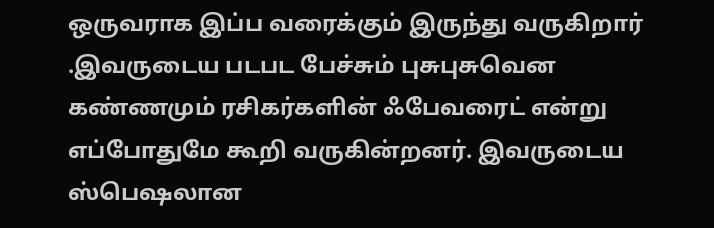ஒருவராக இப்ப வரைக்கும் இருந்து வருகிறார் .இவருடைய படபட பேச்சும் புசுபுசுவென கண்ணமும் ரசிகர்களின் ஃபேவரைட் என்று எப்போதுமே கூறி வருகின்றனர். இவருடைய ஸ்பெஷலான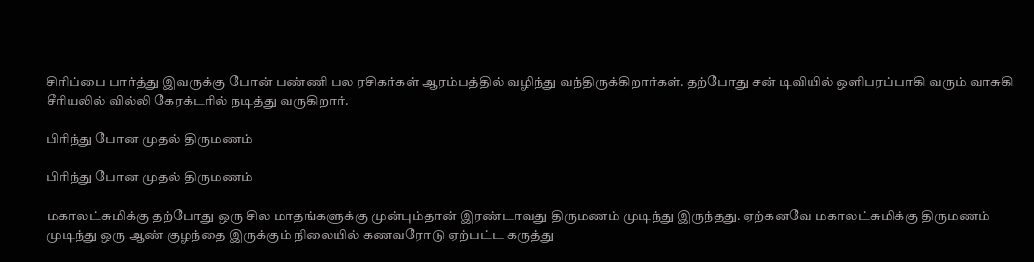சிரிப்பை பார்த்து இவருக்கு போன் பண்ணி பல ரசிகர்கள் ஆரம்பத்தில் வழிந்து வந்திருக்கிறார்கள். தற்போது சன் டிவியில் ஒளிபரப்பாகி வரும் வாசுகி சீரியலில் வில்லி கேரக்டரில் நடித்து வருகிறார்.

பிரிந்து போன முதல் திருமணம்

பிரிந்து போன முதல் திருமணம்

மகாலட்சுமிக்கு தற்போது ஒரு சில மாதங்களுக்கு முன்பும்தான் இரண்டாவது திருமணம் முடிந்து இருந்தது. ஏற்கனவே மகாலட்சுமிக்கு திருமணம் முடிந்து ஒரு ஆண் குழந்தை இருக்கும் நிலையில் கணவரோடு ஏற்பட்ட கருத்து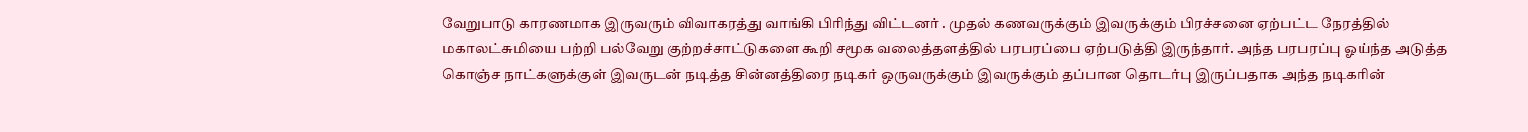வேறுபாடு காரணமாக இருவரும் விவாகரத்து வாங்கி பிரிந்து விட்டனர் . முதல் கணவருக்கும் இவருக்கும் பிரச்சனை ஏற்பட்ட நேரத்தில் மகாலட்சுமியை பற்றி பல்வேறு குற்றச்சாட்டுகளை கூறி சமூக வலைத்தளத்தில் பரபரப்பை ஏற்படுத்தி இருந்தார். அந்த பரபரப்பு ஓய்ந்த அடுத்த கொஞ்ச நாட்களுக்குள் இவருடன் நடித்த சின்னத்திரை நடிகர் ஒருவருக்கும் இவருக்கும் தப்பான தொடர்பு இருப்பதாக அந்த நடிகரின்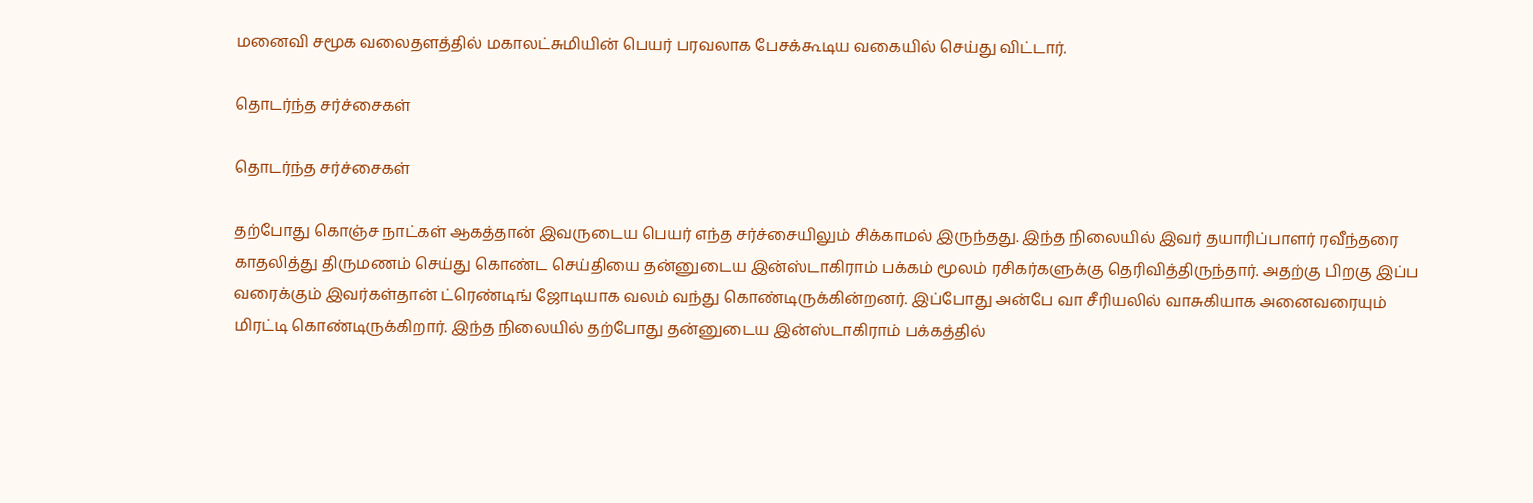மனைவி சமூக வலைதளத்தில் மகாலட்சுமியின் பெயர் பரவலாக பேசக்கூடிய வகையில் செய்து விட்டார்.

தொடர்ந்த சர்ச்சைகள்

தொடர்ந்த சர்ச்சைகள்

தற்போது கொஞ்ச நாட்கள் ஆகத்தான் இவருடைய பெயர் எந்த சர்ச்சையிலும் சிக்காமல் இருந்தது. இந்த நிலையில் இவர் தயாரிப்பாளர் ரவீந்தரை காதலித்து திருமணம் செய்து கொண்ட செய்தியை தன்னுடைய இன்ஸ்டாகிராம் பக்கம் மூலம் ரசிகர்களுக்கு தெரிவித்திருந்தார். அதற்கு பிறகு இப்ப வரைக்கும் இவர்கள்தான் ட்ரெண்டிங் ஜோடியாக வலம் வந்து கொண்டிருக்கின்றனர். இப்போது அன்பே வா சீரியலில் வாசுகியாக அனைவரையும் மிரட்டி கொண்டிருக்கிறார். இந்த நிலையில் தற்போது தன்னுடைய இன்ஸ்டாகிராம் பக்கத்தில்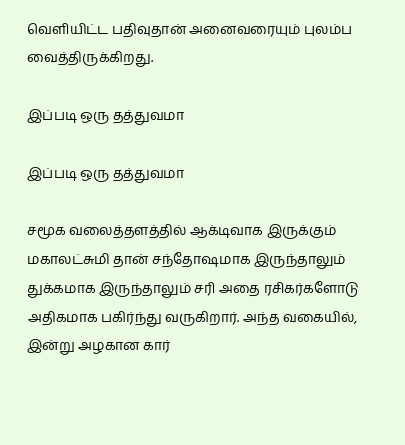வெளியிட்ட பதிவுதான் அனைவரையும் புலம்ப வைத்திருக்கிறது.

இப்படி ஒரு தத்துவமா

இப்படி ஒரு தத்துவமா

சமூக வலைத்தளத்தில் ஆக்டிவாக இருக்கும் மகாலட்சுமி தான் சந்தோஷமாக இருந்தாலும் துக்கமாக இருந்தாலும் சரி அதை ரசிகர்களோடு அதிகமாக பகிர்ந்து வருகிறார். அந்த வகையில், இன்று அழகான கார்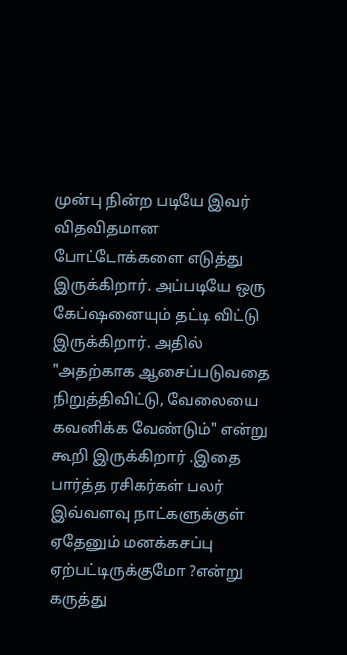முன்பு நின்ற படியே இவர் விதவிதமான போட்டோக்களை எடுத்து இருக்கிறார். அப்படியே ஒரு கேப்ஷனையும் தட்டி விட்டு இருக்கிறார். அதில் "அதற்காக ஆசைப்படுவதை நிறுத்திவிட்டு, வேலையை கவனிக்க வேண்டும்" என்று கூறி இருக்கிறார் .இதை பார்த்த ரசிகர்கள் பலர் இவ்வளவு நாட்களுக்குள் ஏதேனும் மனக்கசப்பு ஏற்பட்டிருக்குமோ ?என்று கருத்து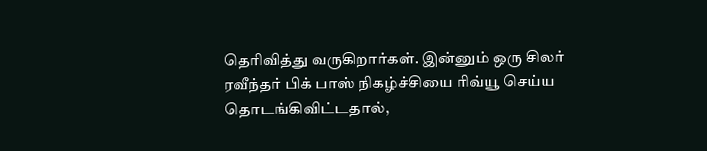தெரிவித்து வருகிறார்கள். இன்னும் ஒரு சிலர் ரவீந்தர் பிக் பாஸ் நிகழ்ச்சியை ரிவ்யூ செய்ய தொடங்கிவிட்டதால்,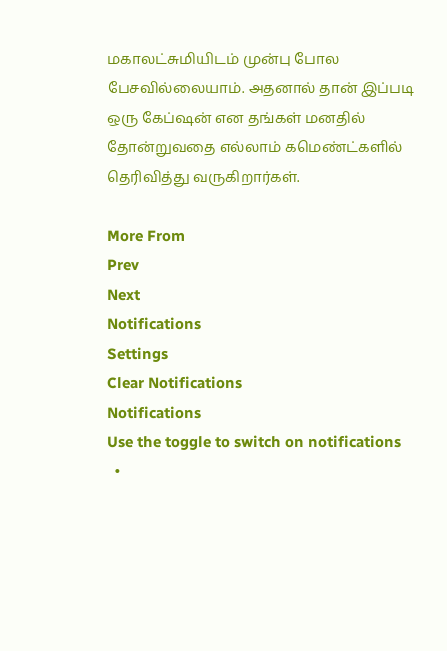மகாலட்சுமியிடம் முன்பு போல பேசவில்லையாம். அதனால் தான் இப்படி ஒரு கேப்ஷன் என தங்கள் மனதில் தோன்றுவதை எல்லாம் கமெண்ட்களில் தெரிவித்து வருகிறார்கள்.

More From
Prev
Next
Notifications
Settings
Clear Notifications
Notifications
Use the toggle to switch on notifications
  •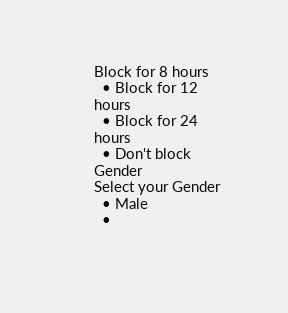Block for 8 hours
  • Block for 12 hours
  • Block for 24 hours
  • Don't block
Gender
Select your Gender
  • Male
  •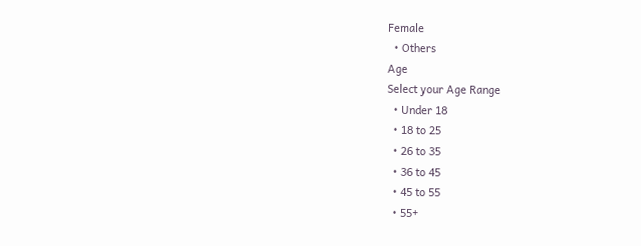Female
  • Others
Age
Select your Age Range
  • Under 18
  • 18 to 25
  • 26 to 35
  • 36 to 45
  • 45 to 55
  • 55+